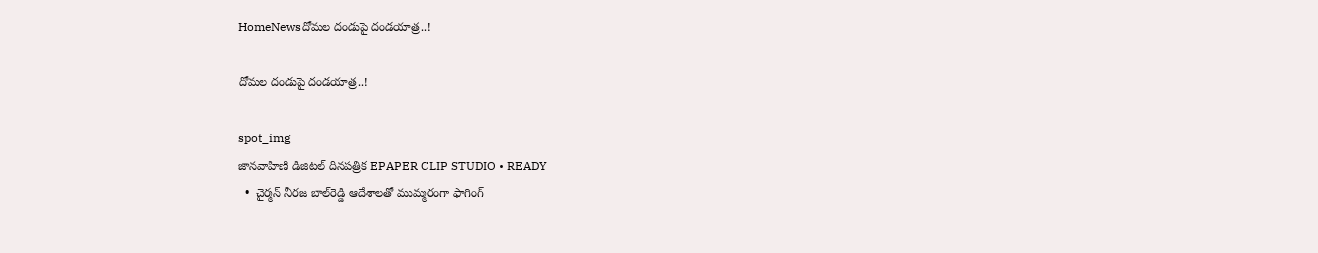HomeNewsదోమల దండుపై దండయాత్ర..!

దోమల దండుపై దండయాత్ర..!

spot_img
జానవాహిణి డిజిటల్ దినపత్రిక EPAPER CLIP STUDIO • READY
  •  చైర్మన్ నీరజ బాల్‌రెడ్డి ఆదేశాలతో ముమ్మరంగా ఫాగింగ్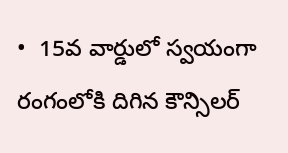•  15వ వార్డులో స్వయంగా రంగంలోకి దిగిన కౌన్సిలర్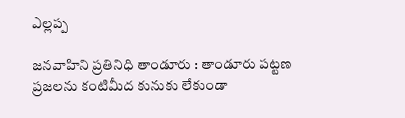ఎల్లప్ప

జనవాహిని ప్రతినిధి తాండూరు : తాండూరు పట్టణ ప్రజలను కంటిమీద కునుకు లేకుండా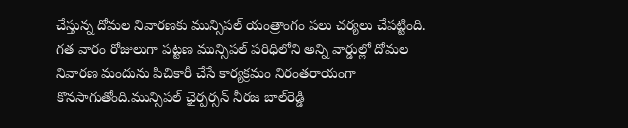చేస్తున్న దోమల నివారణకు మున్సిపల్ యంత్రాంగం పలు చర్యలు చేపట్టింది. గత వారం రోజులుగా పట్టణ మున్సిపల్ పరిధిలోని అన్ని వార్డుల్లో దోమల నివారణ మందును పిచికారీ చేసే కార్యక్రమం నిరంతరాయంగా కొనసాగుతోంది.మున్సిపల్ ఛైర్పర్సన్ నీరజ బాల్‌రెడ్డి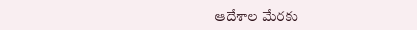ఆదేశాల మేరకు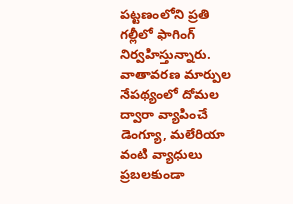పట్టణంలోని ప్రతి గల్లీలో ఫాగింగ్ నిర్వహిస్తున్నారు. వాతావరణ మార్పుల నేపథ్యంలో దోమల ద్వారా వ్యాపించే డెంగ్యూ, మలేరియా వంటి వ్యాధులు ప్రబలకుండా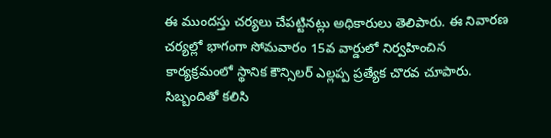ఈ ముందస్తు చర్యలు చేపట్టినట్లు అధికారులు తెలిపారు. ఈ నివారణ చర్యల్లో భాగంగా సోమవారం 15వ వార్డులో నిర్వహించిన కార్యక్రమంలో స్థానిక కౌన్సిలర్ ఎల్లప్ప ప్రత్యేక చొరవ చూపారు. సిబ్బందితో కలిసి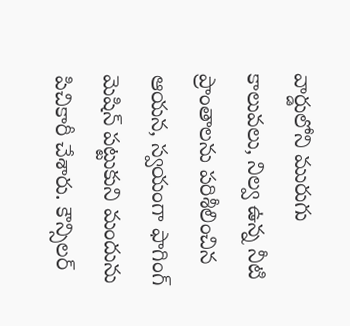వార్డులోని మురుగు కాలువలు, నిల్వ ఉన్న నీటి ప్రాంతాలను పరిశీలించిన ఆయన, స్వయంగా ఫాగింగ్ మెషిన్ పట్టుకుని మందును పిచికారీ చేశారు. కౌన్సిలర్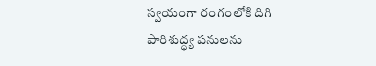స్వయంగా రంగంలోకి దిగి పారిశుద్ధ్య పనులను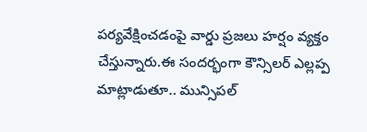పర్యవేక్షించడంపై వార్డు ప్రజలు హర్షం వ్యక్తం చేస్తున్నారు.ఈ సందర్భంగా కౌన్సిలర్ ఎల్లప్ప మాట్లాడుతూ.. మున్సిపల్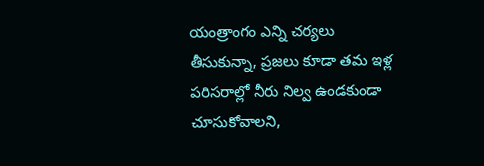యంత్రాంగం ఎన్ని చర్యలు తీసుకున్నా, ప్రజలు కూడా తమ ఇళ్ల పరిసరాల్లో నీరు నిల్వ ఉండకుండా చూసుకోవాలని,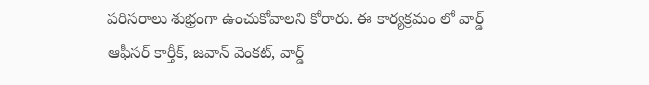పరిసరాలు శుభ్రంగా ఉంచుకోవాలని కోరారు. ఈ కార్యక్రమం లో వార్డ్ ఆఫీసర్ కార్తీక్, జవాన్ వెంకట్, వార్డ్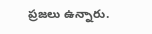ప్రజలు ఉన్నారు.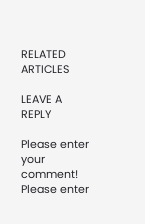RELATED ARTICLES

LEAVE A REPLY

Please enter your comment!
Please enter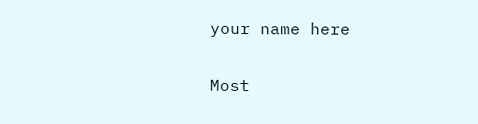your name here

Most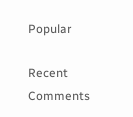Popular

Recent Comments